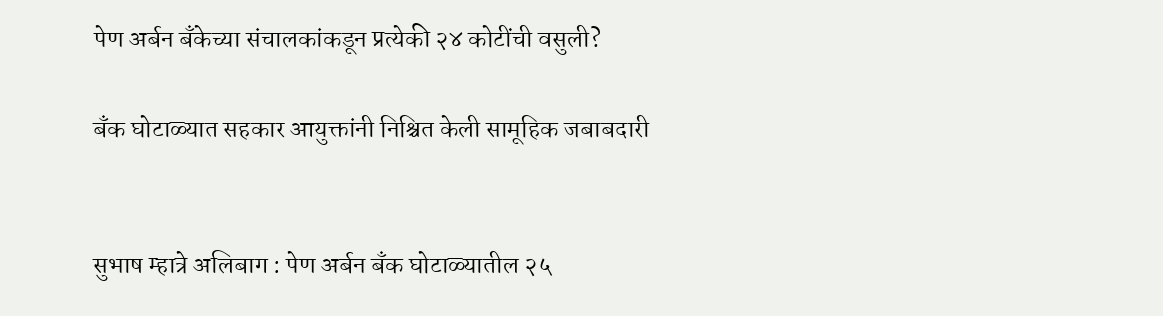पेण अर्बन बँकेच्या संचालकांकडून प्रत्येकी २४ कोटींची वसुली?

बँक घोटाळ्यात सहकार आयुक्तांनी निश्चित केली सामूहिक जबाबदारी


सुभाष म्हात्रे अलिबाग : पेण अर्बन बँक घोटाळ्यातील २५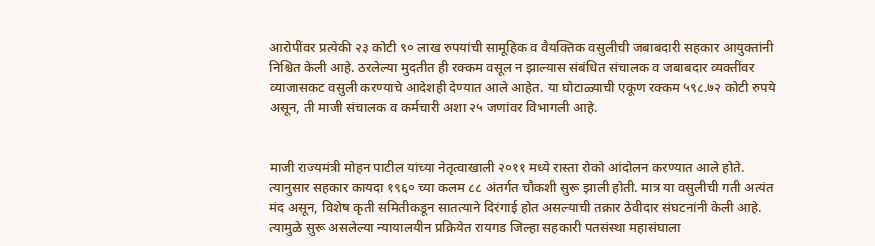आरोपींवर प्रत्येकी २३ कोटी ९० लाख रुपयांची सामूहिक व वैयक्तिक वसुलीची जबाबदारी सहकार आयुक्तांनी निश्चित केली आहे. ठरलेल्या मुदतीत ही रक्कम वसूल न झाल्यास संबंधित संचालक व जबाबदार व्यक्तींवर व्याजासकट वसुली करण्याचे आदेशही देण्यात आले आहेत. या घोटाळ्याची एकूण रक्कम ५९८.७२ कोटी रुपये असून, ती माजी संचालक व कर्मचारी अशा २५ जणांवर विभागली आहे.


माजी राज्यमंत्री मोहन पाटील यांच्या नेतृत्वाखाली २०११ मध्ये रास्ता रोको आंदोलन करण्यात आले होते. त्यानुसार सहकार कायदा १९६० च्या कलम ८८ अंतर्गत चौकशी सुरू झाली होती. मात्र या वसुलीची गती अत्यंत मंद असून, विशेष कृती समितीकडून सातत्याने दिरंगाई होत असल्याची तक्रार ठेवीदार संघटनांनी केली आहे. त्यामुळे सुरू असलेल्या न्यायालयीन प्रक्रियेत रायगड जिल्हा सहकारी पतसंस्था महासंघाला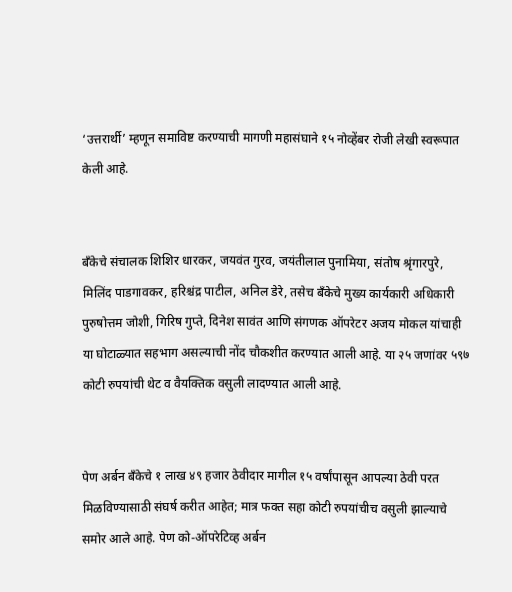‘उत्तरार्थी’ म्हणून समाविष्ट करण्याची मागणी महासंघाने १५ नोव्हेंबर रोजी लेखी स्वरूपात केली आहे.


बँकेचे संचालक शिशिर धारकर, जयवंत गुरव, जयंतीलाल पुनामिया, संतोष श्रृंगारपुरे, मिलिंद पाडगावकर, हरिश्चंद्र पाटील, अनिल डेरे, तसेच बँकेचे मुख्य कार्यकारी अधिकारी पुरुषोत्तम जोशी, गिरिष गुप्ते, दिनेश सावंत आणि संगणक ऑपरेटर अजय मोकल यांचाही या घोटाळ्यात सहभाग असल्याची नोंद चौकशीत करण्यात आली आहे. या २५ जणांवर ५९७ कोटी रुपयांची थेट व वैयक्तिक वसुली लादण्यात आली आहे.


पेण अर्बन बँकेचे १ लाख ४९ हजार ठेवीदार मागील १५ वर्षांपासून आपल्या ठेवी परत मिळविण्यासाठी संघर्ष करीत आहेत; मात्र फक्त सहा कोटी रुपयांचीच वसुली झाल्याचे समोर आले आहे. पेण को-ऑपरेटिव्ह अर्बन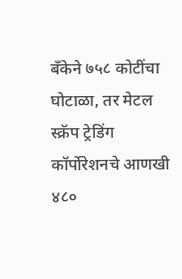बँकेने ७५८ कोटींचा घोटाळा, तर मेटल स्क्रॅप ट्रेडिंग कॉर्पोरेशनचे आणखी ४८०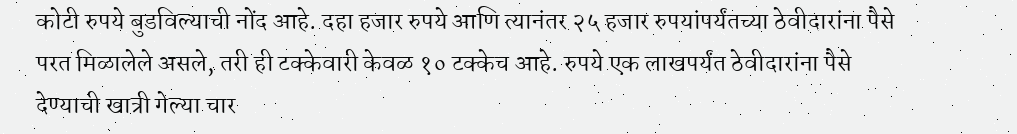कोटी रुपये बुडविल्याची नोंद आहे. दहा हजार रुपये आणि त्यानंतर २५ हजार रुपयांपर्यंतच्या ठेवीदारांना पैसे परत मिळालेले असले, तरी ही टक्केवारी केवळ १० टक्केच आहे. रुपये एक लाखपर्यंत ठेवीदारांना पैसे देण्याची खात्री गेल्या चार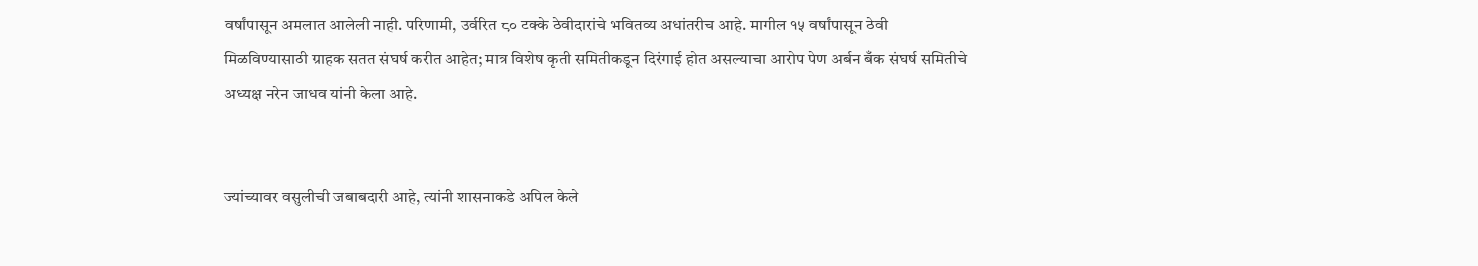वर्षांपासून अमलात आलेली नाही. परिणामी, उर्वरित ८० टक्के ठेवीदारांचे भवितव्य अधांतरीच आहे. मागील १५ वर्षांपासून ठेवी मिळविण्यासाठी ग्राहक सतत संघर्ष करीत आहेत; मात्र विशेष कृती समितीकडून दिरंगाई होत असल्याचा आरोप पेण अर्बन बँक संघर्ष समितीचे अध्यक्ष नरेन जाधव यांनी केला आहे.


ज्यांच्यावर वसुलीची जबाबदारी आहे, त्यांनी शासनाकडे अपिल केले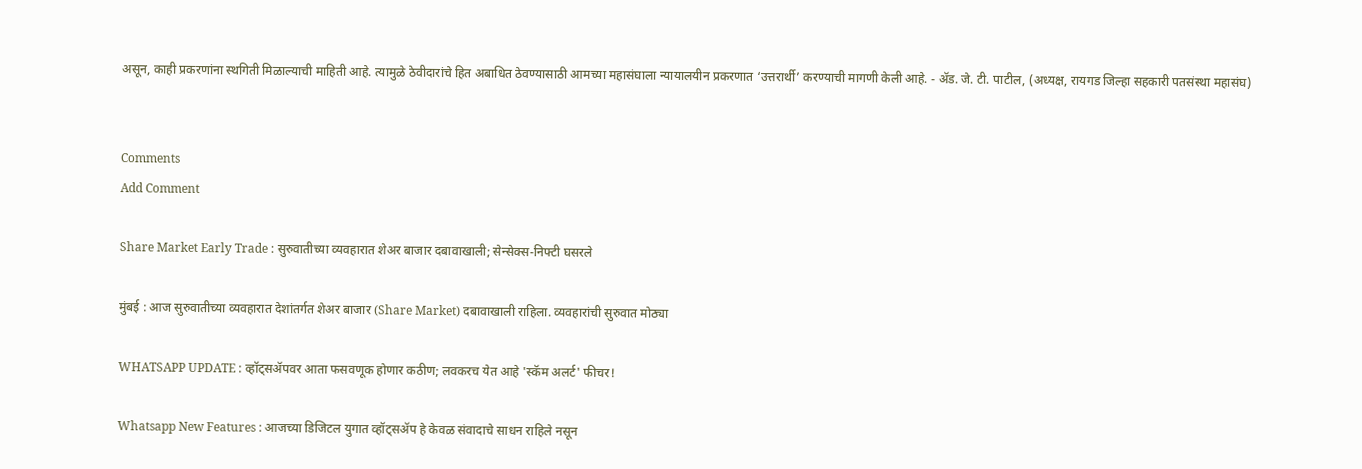असून, काही प्रकरणांना स्थगिती मिळाल्याची माहिती आहे. त्यामुळे ठेवीदारांचे हित अबाधित ठेवण्यासाठी आमच्या महासंघाला न्यायालयीन प्रकरणात ‘उत्तरार्थी’ करण्याची मागणी केली आहे. - ॲड. जे. टी. पाटील, (अध्यक्ष, रायगड जिल्हा सहकारी पतसंस्था महासंघ)


Comments
Add Comment

Share Market Early Trade : सुरुवातीच्या व्यवहारात शेअर बाजार दबावाखाली; सेन्सेक्स-निफ्टी घसरले

मुंबई : आज सुरुवातीच्या व्यवहारात देशांतर्गत शेअर बाजार (Share Market) दबावाखाली राहिला. व्यवहारांची सुरुवात मोठ्या

WHATSAPP UPDATE : व्हॉट्सॲपवर आता फसवणूक होणार कठीण; लवकरच येत आहे 'स्कॅम अलर्ट' फीचर!

Whatsapp New Features : आजच्या डिजिटल युगात व्हॉट्सॲप हे केवळ संवादाचे साधन राहिले नसून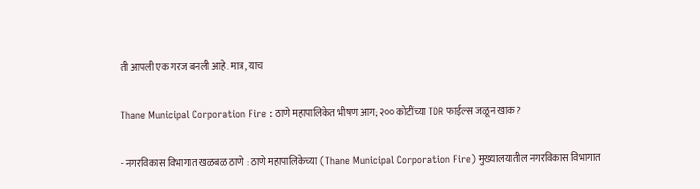ती आपली एक गरज बनली आहे. मात्र, याच

Thane Municipal Corporation Fire : ठाणे महापालिकेत भीषण आग; २०० कोटींच्या TDR फाईल्स जळून खाक?

- नगरविकास विभागात खळबळ ठाणे : ठाणे महापालिकेच्या (Thane Municipal Corporation Fire) मुख्यालयातील नगरविकास विभागात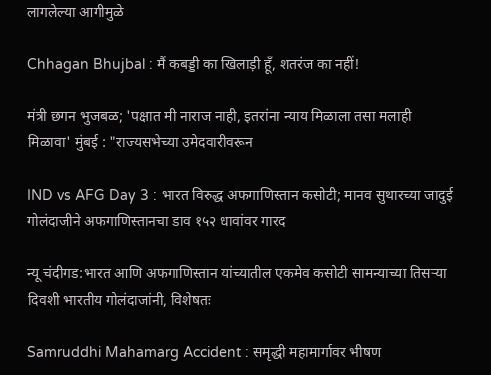लागलेल्या आगीमुळे

Chhagan Bhujbal : मैं कबड्डी का खिलाड़ी हूँ, शतरंज का नहीं!

मंत्री छगन भुजबळ; 'पक्षात मी नाराज नाही, इतरांना न्याय मिळाला तसा मलाही मिळावा' मुंबई : "राज्यसभेच्या उमेदवारीवरून

IND vs AFG Day 3 : भारत विरुद्ध अफगाणिस्तान कसोटी; मानव सुथारच्या जादुई गोलंदाजीने अफगाणिस्तानचा डाव १५२ धावांवर गारद

न्यू चंदीगड:भारत आणि अफगाणिस्तान यांच्यातील एकमेव कसोटी सामन्याच्या तिसऱ्या दिवशी भारतीय गोलंदाजांनी, विशेषतः

Samruddhi Mahamarg Accident : समृद्धी महामार्गावर भीषण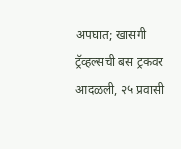अपघात; खासगी ट्रॅव्हल्सची बस ट्रकवर आदळली, २५ प्रवासी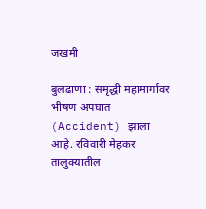जखमी

बुलढाणा : समृद्धी महामार्गावर भीषण अपघात (Accident) झाला आहे. रविवारी मेहकर तालुक्यातील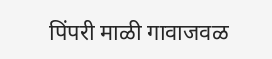पिंपरी माळी गावाजवळ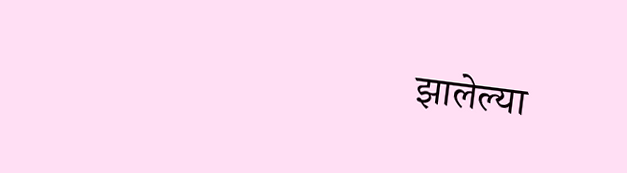झालेल्या